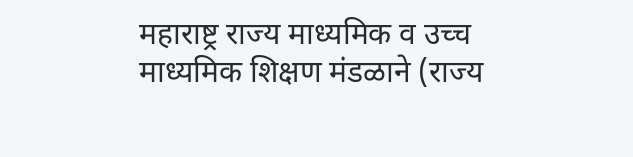महाराष्ट्र राज्य माध्यमिक व उच्च माध्यमिक शिक्षण मंडळाने (राज्य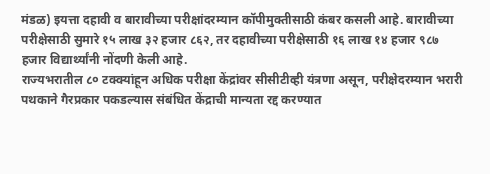मंडळ) इयत्ता दहावी व बारावीच्या परीक्षांदरम्यान कॉपीमुक्तीसाठी कंबर कसली आहे. बारावीच्या परीक्षेसाठी सुमारे १५ लाख ३२ हजार ८६२, तर दहावीच्या परीक्षेसाठी १६ लाख १४ हजार ९८७ हजार विद्यार्थ्यांनी नोंदणी केली आहे.
राज्यभरातील ८० टक्क्यांहून अधिक परीक्षा केंद्रांवर सीसीटीव्ही यंत्रणा असून, परीक्षेदरम्यान भरारी पथकाने गैरप्रकार पकडल्यास संबंधित केंद्राची मान्यता रद्द करण्यात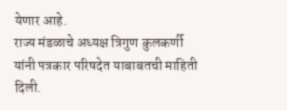येणार आहे.
राज्य मंडळाचे अध्यक्ष त्रिगुण कुलकर्णी यांनी पत्रकार परिषदेत याबाबतची माहिती दिली.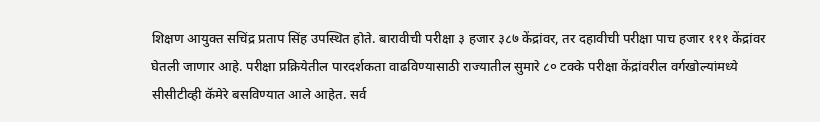शिक्षण आयुक्त सचिंद्र प्रताप सिंह उपस्थित होते. बारावीची परीक्षा ३ हजार ३८७ केंद्रांवर, तर दहावीची परीक्षा पाच हजार १११ केंद्रांवर घेतली जाणार आहे. परीक्षा प्रक्रियेतील पारदर्शकता वाढविण्यासाठी राज्यातील सुमारे ८० टक्के परीक्षा केंद्रांवरील वर्गखोल्यांमध्ये सीसीटीव्ही कॅमेरे बसविण्यात आले आहेत. सर्व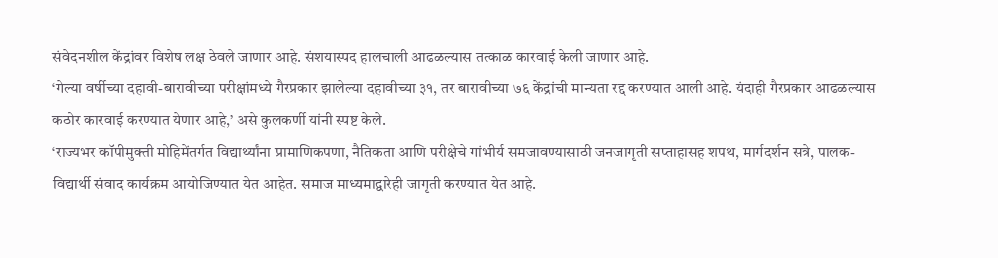संवेदनशील केंद्रांवर विशेष लक्ष ठेवले जाणार आहे. संशयास्पद हालचाली आढळल्यास तत्काळ कारवाई केली जाणार आहे.
‘गेल्या वर्षीच्या दहावी-बारावीच्या परीक्षांमध्ये गैरप्रकार झालेल्या दहावीच्या ३१, तर बारावीच्या ७६ केंद्रांची मान्यता रद्द करण्यात आली आहे. यंदाही गैरप्रकार आढळल्यास कठोर कारवाई करण्यात येणार आहे,’ असे कुलकर्णी यांनी स्पष्ट केले.
‘राज्यभर कॉपीमुक्ती मोहिमेंतर्गत विद्यार्थ्यांना प्रामाणिकपणा, नैतिकता आणि परीक्षेचे गांभीर्य समजावण्यासाठी जनजागृती सप्ताहासह शपथ, मार्गदर्शन सत्रे, पालक-विद्यार्थी संवाद कार्यक्रम आयोजिण्यात येत आहेत. समाज माध्यमाद्वारेही जागृती करण्यात येत आहे.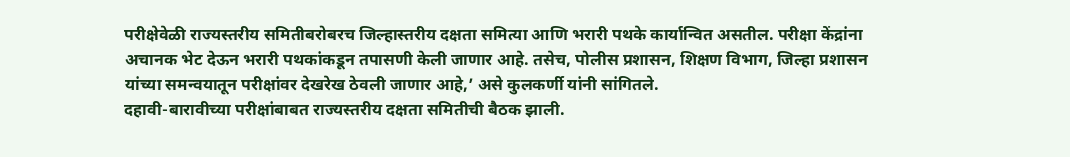परीक्षेवेळी राज्यस्तरीय समितीबरोबरच जिल्हास्तरीय दक्षता समित्या आणि भरारी पथके कार्यान्वित असतील. परीक्षा केंद्रांना अचानक भेट देऊन भरारी पथकांकडून तपासणी केली जाणार आहे. तसेच, पोलीस प्रशासन, शिक्षण विभाग, जिल्हा प्रशासन यांच्या समन्वयातून परीक्षांवर देखरेख ठेवली जाणार आहे,’ असे कुलकर्णी यांनी सांगितले.
दहावी-बारावीच्या परीक्षांबाबत राज्यस्तरीय दक्षता समितीची बैठक झाली.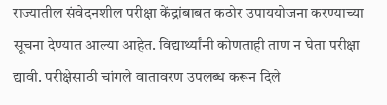राज्यातील संवेदनशील परीक्षा केंद्रांबाबत कठोर उपाययोजना करण्याच्या सूचना देण्यात आल्या आहेत. विद्यार्थ्यांनी कोणताही ताण न घेता परीक्षा द्यावी. परीक्षेसाठी चांगले वातावरण उपलब्ध करून दिले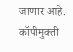जाणार आहे. कॉपीमुक्ती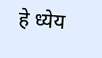हे ध्येय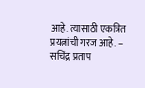आहे. त्यासाठी एकत्रित प्रयत्नांची गरज आहे. – सचिंद्र प्रताप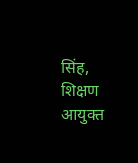सिंह, शिक्षण आयुक्त